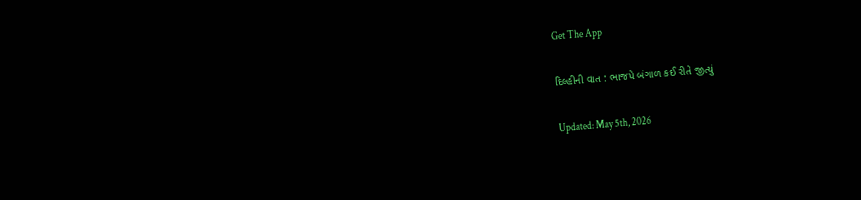Get The App

દિલ્હીની વાત : ભાજપે બંગાળ કઈ રીતે જીત્યું

Updated: May 5th, 2026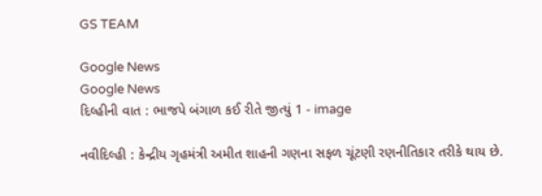GS TEAM

Google News
Google News
દિલ્હીની વાત : ભાજપે બંગાળ કઈ રીતે જીત્યું 1 - image

નવીદિલ્હી : કેન્દ્રીય ગૃહમંત્રી અમીત શાહની ગણના સફળ ચૂંટણી રણનીતિકાર તરીકે થાય છે.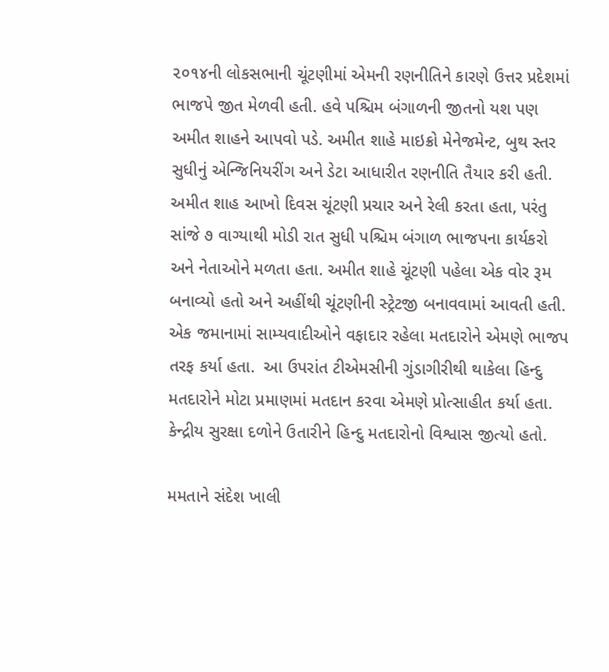૨૦૧૪ની લોકસભાની ચૂંટણીમાં એમની રણનીતિને કારણે ઉત્તર પ્રદેશમાં ભાજપે જીત મેળવી હતી. હવે પશ્ચિમ બંગાળની જીતનો યશ પણ અમીત શાહને આપવો પડે. અમીત શાહે માઇક્રો મેનેજમેન્ટ, બુથ સ્તર સુધીનું એન્જિનિયરીંગ અને ડેટા આધારીત રણનીતિ તૈયાર કરી હતી. અમીત શાહ આખો દિવસ ચૂંટણી પ્રચાર અને રેલી કરતા હતા, પરંતુ સાંજે ૭ વાગ્યાથી મોડી રાત સુધી પશ્ચિમ બંગાળ ભાજપના કાર્યકરો અને નેતાઓને મળતા હતા. અમીત શાહે ચૂંટણી પહેલા એક વોર રૂમ બનાવ્યો હતો અને અહીંથી ચૂંટણીની સ્ટ્રેટજી બનાવવામાં આવતી હતી. એક જમાનામાં સામ્યવાદીઓને વફાદાર રહેલા મતદારોને એમણે ભાજપ તરફ કર્યા હતા.  આ ઉપરાંત ટીએમસીની ગુંડાગીરીથી થાકેલા હિન્દુ મતદારોને મોટા પ્રમાણમાં મતદાન કરવા એમણે પ્રોત્સાહીત કર્યા હતા. કેન્દ્રીય સુરક્ષા દળોને ઉતારીને હિન્દુ મતદારોનો વિશ્વાસ જીત્યો હતો.

મમતાને સંદેશ ખાલી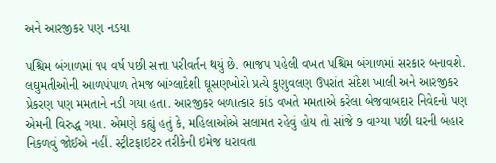અને આરજીકર પણ નડયા

પશ્ચિમ બંગાળમાં ૧૫ વર્ષ પછી સત્તા પરીવર્તન થયું છે. ભાજપ પહેલી વખત પશ્ચિમ બંગાળમાં સરકાર બનાવશે. લઘુમતીઓની આળપંપાળ તેમજ બાંગ્લાદેશી ઘૂસણખોરો પ્રત્યે કુણુવલણ ઉપરાંત સંદેશ ખાલી અને આરજીકર પ્રેકરણ પણ મમતાને નડી ગયા હતા. આરજીકર બળાત્કાર કાંડ વખતે મમતાએ કરેલા બેજવાબદાર નિવેદનો પણ એમની વિરુદ્ધ ગયા. એમણે કહ્યું હતું કે, મહિલાઓએ સલામત રહેવું હોય તો સાંજે ૭ વાગ્યા પછી ઘરની બહાર નિકળવું જોઈએ નહીં. સ્ટ્રીટફાઇટર તરીકેની ઇમેજ ધરાવતા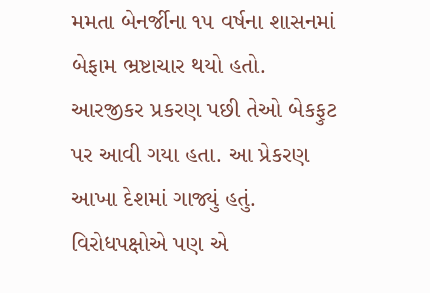મમતા બેનર્જીના ૧૫ વર્ષના શાસનમાં બેફામ ભ્રષ્ટાચાર થયો હતો. આરજીકર પ્રકરણ પછી તેઓ બેકફુટ પર આવી ગયા હતા. આ પ્રેકરણ આખા દેશમાં ગાજ્યું હતું. વિરોધપક્ષોએ પણ એ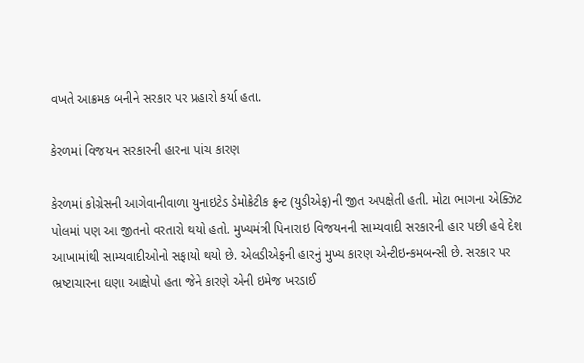વખતે આક્રમક બનીને સરકાર પર પ્રહારો કર્યા હતા.

કેરળમાં વિજયન સરકારની હારના પાંચ કારણ

કેરળમાં કોગ્રેસની આગેવાનીવાળા યુનાઇટેડ ડેમોક્રેટીક ફ્રન્ટ (યુડીએફ)ની જીત અપક્ષેતી હતી. મોટા ભાગના એક્ઝિટ પોલમાં પણ આ જીતનો વરતારો થયો હતો. મુખ્યમંત્રી પિનારાઇ વિજયનની સામ્યવાદી સરકારની હાર પછી હવે દેશ આખામાંથી સામ્યવાદીઓનો સફાયો થયો છે. એલડીએફની હારનું મુખ્ય કારણ એન્ટીઇન્કમબન્સી છે. સરકાર પર ભ્રષ્ટાચારના ઘણા આક્ષેપો હતા જેને કારણે એની ઇમેજ ખરડાઈ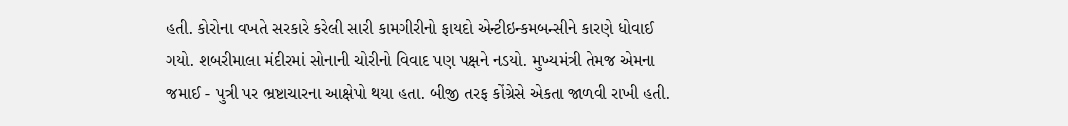હતી. કોરોના વખતે સરકારે કરેલી સારી કામગીરીનો ફાયદો એન્ટીઇન્કમબન્સીને કારણે ધોવાઈ ગયો. શબરીમાલા મંદીરમાં સોનાની ચોરીનો વિવાદ પણ પક્ષને નડયો. મુખ્યમંત્રી તેમજ એમના જમાઈ - પુત્રી પર ભ્રષ્ટાચારના આક્ષેપો થયા હતા. બીજી તરફ કોંગ્રેસે એકતા જાળવી રાખી હતી.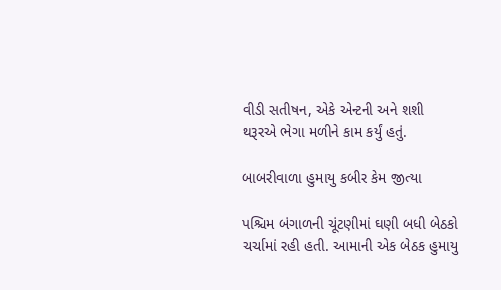વીડી સતીષન, એકે એન્ટની અને શશી થરૂરએ ભેગા મળીને કામ કર્યું હતું.

બાબરીવાળા હુમાયુ કબીર કેમ જીત્યા

પશ્ચિમ બંગાળની ચૂંટણીમાં ઘણી બધી બેઠકો ચર્ચામાં રહી હતી. આમાની એક બેઠક હુમાયુ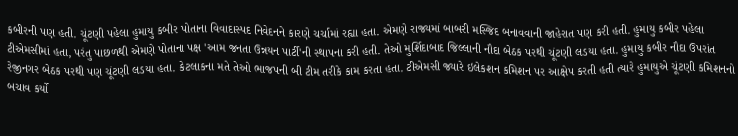કબીરની પણ હતી. ચૂંટણી પહેલા હુમાયુ કબીર પોતાના વિવાદાસ્પદ નિવેદનને કારણે ચર્ચામાં રહ્યા હતા. એમણે રાજ્યમાં બાબરી મસ્જિદ બનાવવાની જાહેરાત પણ કરી હતી. હુમાયુ કબીર પહેલા ટીએમસીમાં હતા, પરંતુ પાછળથી એમણે પોતાના પક્ષ 'આમ જનતા ઉન્નયન પાર્ટી'ની સ્થાપના કરી હતી. તેઓ મુર્શિદાબાદ જિલ્લાની નૌદા બેઠક પરથી ચૂંટણી લડયા હતા. હુમાયુ કબીર નૌદા ઉપરાંત રેજીનગર બેઠક પરથી પણ ચૂંટણી લડયા હતા. કેટલાકના મતે તેઓ ભાજપની બી ટીમ તરીકે કામ કરતા હતા. ટીએમસી જ્યારે ઇલેકશન કમિશન પર આક્ષેપ કરતી હતી ત્યારે હુમાયુએ ચૂંટણી કમિશનનો બચાવ કર્યો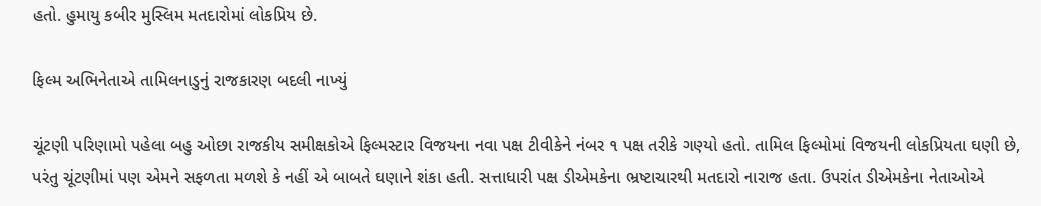હતો. હુમાયુ કબીર મુસ્લિમ મતદારોમાં લોકપ્રિય છે.

ફિલ્મ અભિનેતાએ તામિલનાડુનું રાજકારણ બદલી નાખ્યું

ચૂંટણી પરિણામો પહેલા બહુ ઓછા રાજકીય સમીક્ષકોએ ફિલ્મસ્ટાર વિજયના નવા પક્ષ ટીવીકેને નંબર ૧ પક્ષ તરીકે ગણ્યો હતો. તામિલ ફિલ્મોમાં વિજયની લોકપ્રિયતા ઘણી છે, પરંતુ ચૂંટણીમાં પણ એમને સફળતા મળશે કે નહીં એ બાબતે ઘણાને શંકા હતી. સત્તાધારી પક્ષ ડીએમકેના ભ્રષ્ટાચારથી મતદારો નારાજ હતા. ઉપરાંત ડીએમકેના નેતાઓએ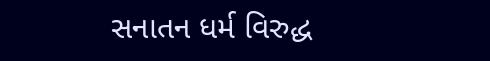સનાતન ધર્મ વિરુદ્ધ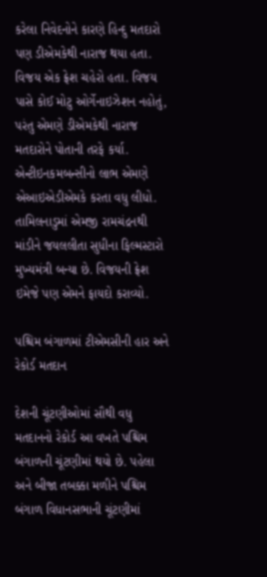કરેલા નિવેદનોને કારણે હિન્દુ મતદારો પણ ડીએમકેથી નારાજ થયા હતા. વિજય એક ફ્રેશ ચહેરો હતા. વિજય પાસે કોઈ મોટુ ઓર્ગેનાઇઝેશન નહોતું, પરંતુ એમણે ડીએમકેથી નારાજ મતદારોને પોતાની તરફે કર્યા. એન્ટીઇનકમબન્સીનો લાભ એમણે એઆઇએડીએમકે કરતા વધુ લીધો. તામિલનાડુમાં એમજી રામચંદ્રનથી માંડીને જયલલીતા સુધીના ફિલ્મસ્ટારો મુખ્યમંત્રી બન્યા છે. વિજયની ફ્રેશ ઇમેજે પણ એમને ફાયદો કરાવ્યો.

પશ્ચિમ બંગાળમાં ટીએમસીની હાર અને રેકોર્ડ મતદાન

દેશની ચૂંટણીઓમાં સૌથી વધુ મતદાનનો રેકોર્ડ આ વખતે પશ્ચિમ બંગાળની ચૂંટણીમાં થયો છે. પહેલા અને બીજા તબક્કા મળીને પશ્ચિમ બંગાળ વિધાનસભાની ચૂંટણીમાં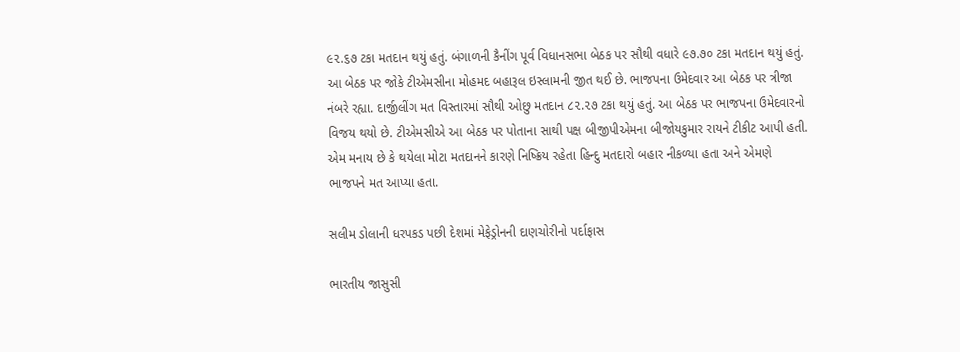૯૨.૬૭ ટકા મતદાન થયું હતું. બંગાળની કૈનીંગ પૂર્વ વિધાનસભા બેઠક પર સૌથી વધારે ૯૭.૭૦ ટકા મતદાન થયું હતું. આ બેઠક પર જોકે ટીએમસીના મોહમદ બહારૂલ ઇસ્લામની જીત થઈ છે. ભાજપના ઉમેદવાર આ બેઠક પર ત્રીજા નંબરે રહ્યા. દાર્જીલીંગ મત વિસ્તારમાં સૌથી ઓછુ મતદાન ૮૨.૨૭ ટકા થયું હતું. આ બેઠક પર ભાજપના ઉમેદવારનો વિજય થયો છે. ટીએમસીએ આ બેઠક પર પોતાના સાથી પક્ષ બીજીપીએમના બીજોયકુમાર રાયને ટીકીટ આપી હતી. એમ મનાય છે કે થયેલા મોટા મતદાનને કારણે નિષ્ક્રિય રહેતા હિન્દુ મતદારો બહાર નીકળ્યા હતા અને એમણે ભાજપને મત આપ્યા હતા.

સલીમ ડોલાની ધરપકડ પછી દેશમાં મેફેડ્રોનની દાણચોરીનો પર્દાફાસ

ભારતીય જાસુસી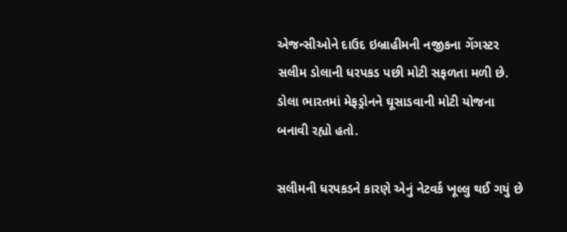એજન્સીઓને દાઉદ ઇબ્રાહીમની નજીકના ગેંગસ્ટર સલીમ ડોલાની ધરપકડ પછી મોટી સફળતા મળી છે. ડોલા ભારતમાં મેફડ્રોનને ઘૂસાડવાની મોટી યોજના બનાવી રહ્યો હતો.

સલીમની ધરપકડને કારણે એનું નેટવર્ક ખૂલ્લુ થઈ ગયું છે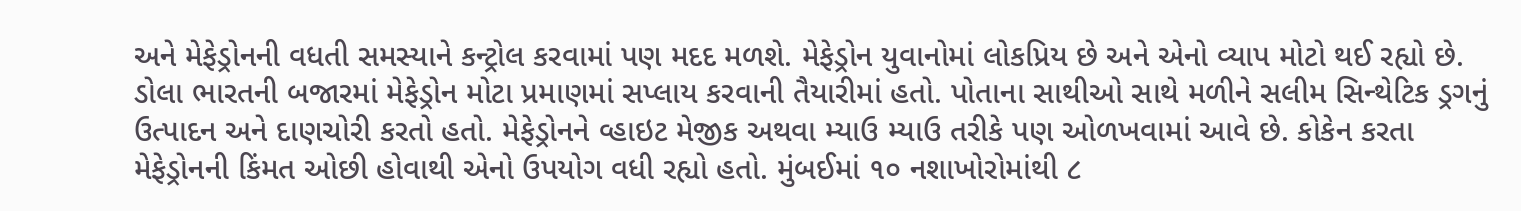અને મેફેડ્રોનની વધતી સમસ્યાને કન્ટ્રોલ કરવામાં પણ મદદ મળશે. મેફેડ્રોન યુવાનોમાં લોકપ્રિય છે અને એનો વ્યાપ મોટો થઈ રહ્યો છે. ડોલા ભારતની બજારમાં મેફેડ્રોન મોટા પ્રમાણમાં સપ્લાય કરવાની તૈયારીમાં હતો. પોતાના સાથીઓ સાથે મળીને સલીમ સિન્થેટિક ડ્રગનું ઉત્પાદન અને દાણચોરી કરતો હતો. મેફેડ્રોનને વ્હાઇટ મેજીક અથવા મ્યાઉ મ્યાઉ તરીકે પણ ઓળખવામાં આવે છે. કોકેન કરતા મેફેડ્રોનની કિંમત ઓછી હોવાથી એનો ઉપયોગ વધી રહ્યો હતો. મુંબઈમાં ૧૦ નશાખોરોમાંથી ૮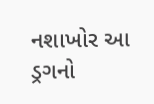નશાખોર આ ડ્રગનો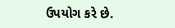ઉપયોગ કરે છે.